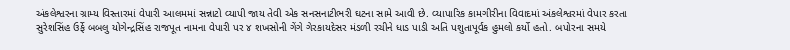અંકલેશ્વરના ગ્રામ્ય વિસ્તારમાં વેપારી આલમમાં સન્નાટો વ્યાપી જાય તેવી એક સનસનાટીભરી ઘટના સામે આવી છે. વ્યાપારિક કામગીરીના વિવાદમાં અંકલેશ્વરમાં વેપાર કરતા સુરેશસિંહ ઉર્ફે બબલુ યોગેન્દ્રસિંહ રાજપૂત નામના વેપારી પર ૪ શખસોની ગેંગે ગેરકાયદેસર મંડળી રચીને ધાડ પાડી અતિ પશુતાપૂર્વક હુમલો કર્યો હતો. બપોરના સમયે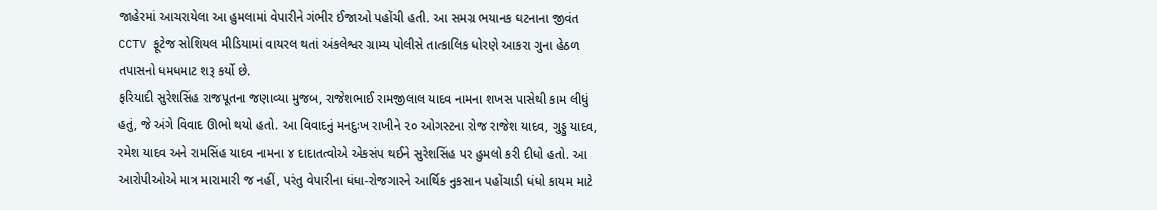જાહેરમાં આચરાયેલા આ હુમલામાં વેપારીને ગંભીર ઈજાઓ પહોંચી હતી. આ સમગ્ર ભયાનક ઘટનાના જીવંત CCTV ફૂટેજ સોશિયલ મીડિયામાં વાયરલ થતાં અંકલેશ્વર ગ્રામ્ય પોલીસે તાત્કાલિક ધોરણે આકરા ગુના હેઠળ તપાસનો ધમધમાટ શરૂ કર્યો છે.
ફરિયાદી સુરેશસિંહ રાજપૂતના જણાવ્યા મુજબ, રાજેશભાઈ રામજીલાલ યાદવ નામના શખસ પાસેથી કામ લીધું હતું, જે અંગે વિવાદ ઊભો થયો હતો. આ વિવાદનું મનદુઃખ રાખીને ૨૦ ઓગસ્ટના રોજ રાજેશ યાદવ, ગુડ્ડુ યાદવ, રમેશ યાદવ અને રામસિંહ યાદવ નામના ૪ દાદાતત્વોએ એકસંપ થઈને સુરેશસિંહ પર હુમલો કરી દીધો હતો. આ આરોપીઓએ માત્ર મારામારી જ નહીં, પરંતુ વેપારીના ધંધા-રોજગારને આર્થિક નુકસાન પહોંચાડી ધંધો કાયમ માટે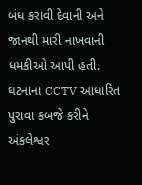બંધ કરાવી દેવાની અને જાનથી મારી નાખવાની ધમકીઓ આપી હતી. ઘટનાના CCTV આધારિત પુરાવા કબજે કરીને અંકલેશ્વર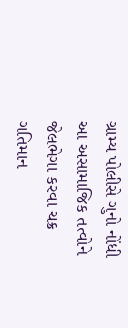ગ્રામ્ય પોલીસે ગુનો નોંધી આ અસામાજિક તત્વોને જેલભેગા કરવા ચક્ર ગતિમાન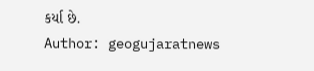કર્યા છે.
Author: geogujaratnews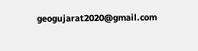geogujarat2020@gmail.com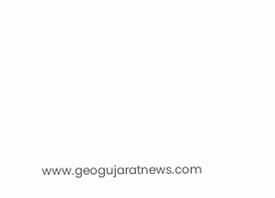www.geogujaratnews.com